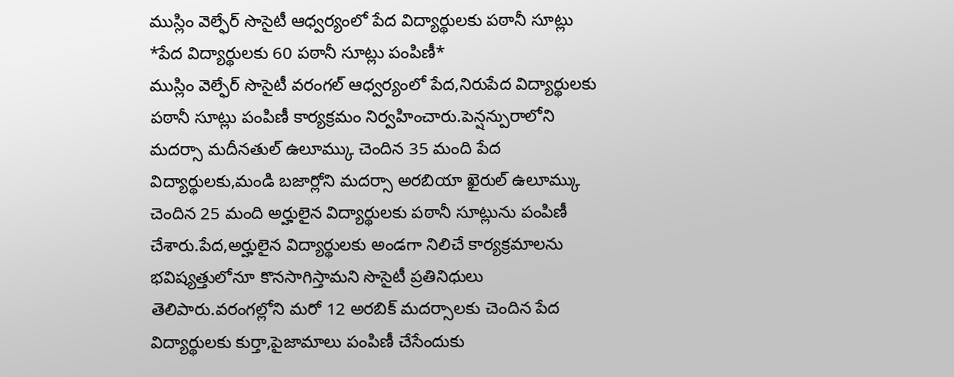ముస్లిం వెల్ఫేర్ సొసైటీ ఆధ్వర్యంలో పేద విద్యార్థులకు పఠానీ సూట్లు
*పేద విద్యార్థులకు 60 పఠానీ సూట్లు పంపిణీ*
ముస్లిం వెల్ఫేర్ సొసైటీ వరంగల్ ఆధ్వర్యంలో పేద,నిరుపేద విద్యార్థులకు పఠానీ సూట్లు పంపిణీ కార్యక్రమం నిర్వహించారు.పెన్షన్పురాలోని మదర్సా మదీనతుల్ ఉలూమ్కు చెందిన 35 మంది పేద విద్యార్థులకు,మండి బజార్లోని మదర్సా అరబియా ఖైరుల్ ఉలూమ్కు చెందిన 25 మంది అర్హులైన విద్యార్థులకు పఠానీ సూట్లును పంపిణీ చేశారు.పేద,అర్హులైన విద్యార్థులకు అండగా నిలిచే కార్యక్రమాలను భవిష్యత్తులోనూ కొనసాగిస్తామని సొసైటీ ప్రతినిధులు తెలిపారు.వరంగల్లోని మరో 12 అరబిక్ మదర్సాలకు చెందిన పేద విద్యార్థులకు కుర్తా,పైజామాలు పంపిణీ చేసేందుకు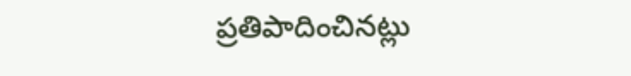ప్రతిపాదించినట్లు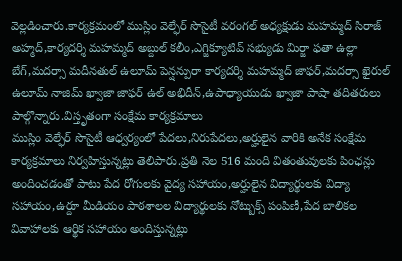వెల్లడించారు.కార్యక్రమంలో ముస్లిం వెల్ఫేర్ సొసైటీ వరంగల్ అధ్యక్షుడు మహమ్మద్ సిరాజ్ అహ్మద్,కార్యదర్శి మహమ్మద్ అబ్దుల్ కలీం,ఎగ్జిక్యూటివ్ సభ్యుడు మిర్జా ఫతా ఉల్లా బేగ్,మదర్సా మదీనతుల్ ఉలూమ్ పెన్షన్పురా కార్యదర్శి మహమ్మద్ జాఫర్,మదర్సా ఖైరుల్ ఉలూమ్ నాజిమ్ ఖ్వాజా జాఫర్ ఉల్ అభిదీన్,ఉపాధ్యాయుడు ఖ్వాజా పాషా తదితరులు పాల్గొన్నారు.విస్తృతంగా సంక్షేమ కార్యక్రమాలు
ముస్లిం వెల్ఫేర్ సొసైటీ ఆధ్వర్యంలో పేదలు,నిరుపేదలు,అర్హులైన వారికి అనేక సంక్షేమ కార్యక్రమాలు నిర్వహిస్తున్నట్లు తెలిపారు.ప్రతి నెల 516 మంది వితంతువులకు పింఛన్లు అందించడంతో పాటు పేద రోగులకు వైద్య సహాయం,అర్హులైన విద్యార్థులకు విద్యా సహాయం,ఉర్దూ మీడియం పాఠశాలల విద్యార్థులకు నోట్బుక్స్ పంపిణీ,పేద బాలికల వివాహాలకు ఆర్థిక సహాయం అందిస్తున్నట్లు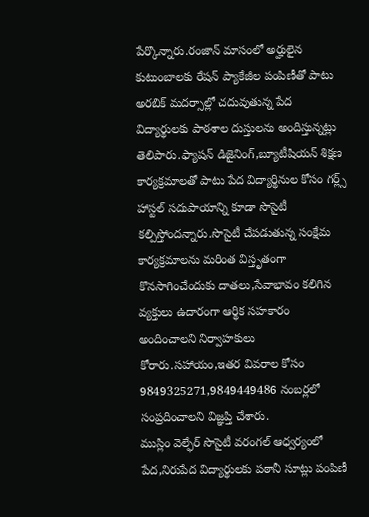పేర్కొన్నారు.రంజాన్ మాసంలో అర్హులైన కుటుంబాలకు రేషన్ ప్యాకేజీల పంపిణీతో పాటు అరబిక్ మదర్సాల్లో చదువుతున్న పేద విద్యార్థులకు పాఠశాల దుస్తులను అందిస్తున్నట్లు తెలిపారు.ఫ్యాషన్ డిజైనింగ్,బ్యూటీషియన్ శిక్షణ కార్యక్రమాలతో పాటు పేద విద్యార్థినుల కోసం గర్ల్స్ హాస్టల్ సదుపాయాన్ని కూడా సొసైటీ కల్పిస్తోందన్నారు.సొసైటీ చేపడుతున్న సంక్షేమ కార్యక్రమాలను మరింత విస్తృతంగా కొనసాగించేందుకు దాతలు,సేవాభావం కలిగిన వ్యక్తులు ఉదారంగా ఆర్థిక సహకారం అందించాలని నిర్వాహకులు కోరారు.సహాయం,ఇతర వివరాల కోసం 9849325271,9849449486 నంబర్లలో సంప్రదించాలని విజ్ఞప్తి చేశారు.
ముస్లిం వెల్ఫేర్ సొసైటీ వరంగల్ ఆధ్వర్యంలో పేద,నిరుపేద విద్యార్థులకు పఠానీ సూట్లు పంపిణీ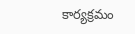కార్యక్రమం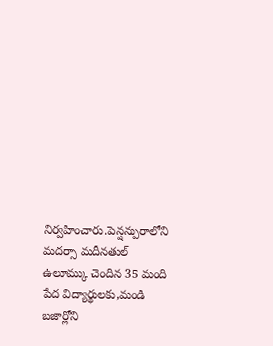నిర్వహించారు.పెన్షన్పురాలోని మదర్సా మదీనతుల్ ఉలూమ్కు చెందిన 35 మంది పేద విద్యార్థులకు,మండి బజార్లోని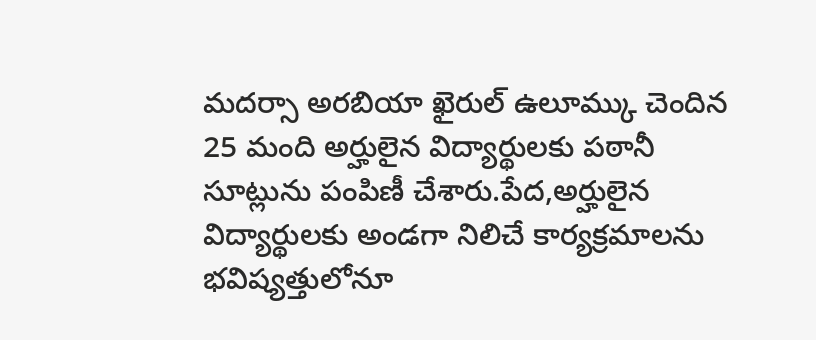మదర్సా అరబియా ఖైరుల్ ఉలూమ్కు చెందిన 25 మంది అర్హులైన విద్యార్థులకు పఠానీ సూట్లును పంపిణీ చేశారు.పేద,అర్హులైన విద్యార్థులకు అండగా నిలిచే కార్యక్రమాలను భవిష్యత్తులోనూ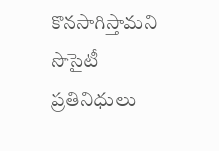కొనసాగిస్తామని సొసైటీ ప్రతినిధులు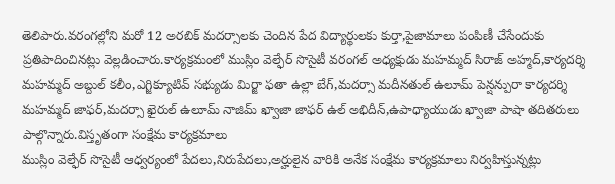తెలిపారు.వరంగల్లోని మరో 12 అరబిక్ మదర్సాలకు చెందిన పేద విద్యార్థులకు కుర్తా,పైజామాలు పంపిణీ చేసేందుకు ప్రతిపాదించినట్లు వెల్లడించారు.కార్యక్రమంలో ముస్లిం వెల్ఫేర్ సొసైటీ వరంగల్ అధ్యక్షుడు మహమ్మద్ సిరాజ్ అహ్మద్,కార్యదర్శి మహమ్మద్ అబ్దుల్ కలీం,ఎగ్జిక్యూటివ్ సభ్యుడు మిర్జా ఫతా ఉల్లా బేగ్,మదర్సా మదీనతుల్ ఉలూమ్ పెన్షన్పురా కార్యదర్శి మహమ్మద్ జాఫర్,మదర్సా ఖైరుల్ ఉలూమ్ నాజిమ్ ఖ్వాజా జాఫర్ ఉల్ అభిదీన్,ఉపాధ్యాయుడు ఖ్వాజా పాషా తదితరులు పాల్గొన్నారు.విస్తృతంగా సంక్షేమ కార్యక్రమాలు
ముస్లిం వెల్ఫేర్ సొసైటీ ఆధ్వర్యంలో పేదలు,నిరుపేదలు,అర్హులైన వారికి అనేక సంక్షేమ కార్యక్రమాలు నిర్వహిస్తున్నట్లు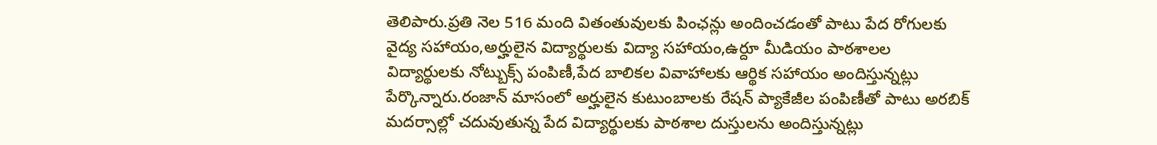తెలిపారు.ప్రతి నెల 516 మంది వితంతువులకు పింఛన్లు అందించడంతో పాటు పేద రోగులకు వైద్య సహాయం,అర్హులైన విద్యార్థులకు విద్యా సహాయం,ఉర్దూ మీడియం పాఠశాలల విద్యార్థులకు నోట్బుక్స్ పంపిణీ,పేద బాలికల వివాహాలకు ఆర్థిక సహాయం అందిస్తున్నట్లు పేర్కొన్నారు.రంజాన్ మాసంలో అర్హులైన కుటుంబాలకు రేషన్ ప్యాకేజీల పంపిణీతో పాటు అరబిక్ మదర్సాల్లో చదువుతున్న పేద విద్యార్థులకు పాఠశాల దుస్తులను అందిస్తున్నట్లు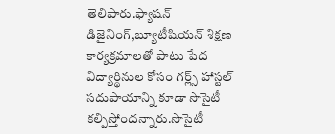తెలిపారు.ఫ్యాషన్ డిజైనింగ్,బ్యూటీషియన్ శిక్షణ కార్యక్రమాలతో పాటు పేద విద్యార్థినుల కోసం గర్ల్స్ హాస్టల్ సదుపాయాన్ని కూడా సొసైటీ కల్పిస్తోందన్నారు.సొసైటీ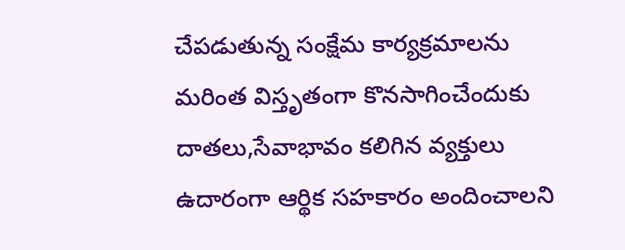చేపడుతున్న సంక్షేమ కార్యక్రమాలను మరింత విస్తృతంగా కొనసాగించేందుకు దాతలు,సేవాభావం కలిగిన వ్యక్తులు ఉదారంగా ఆర్థిక సహకారం అందించాలని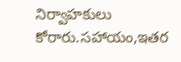నిర్వాహకులు కోరారు.సహాయం,ఇతర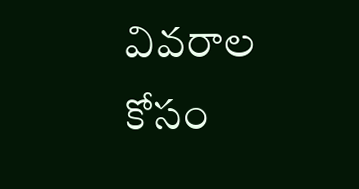వివరాల కోసం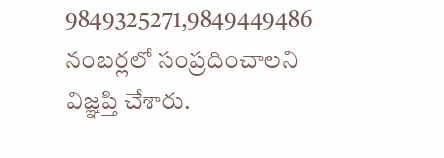9849325271,9849449486 నంబర్లలో సంప్రదించాలని విజ్ఞప్తి చేశారు.